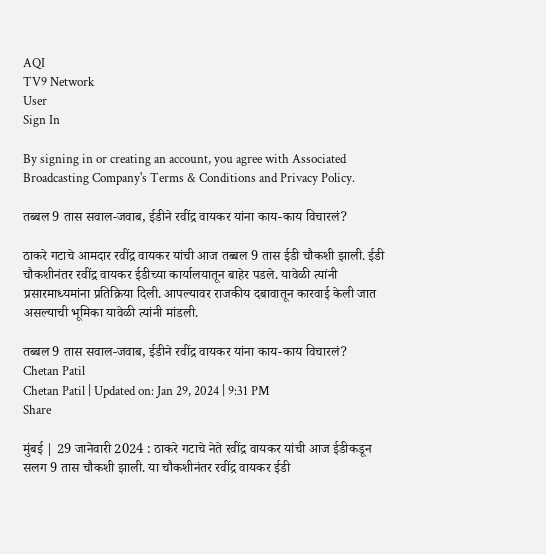AQI
TV9 Network
User
Sign In

By signing in or creating an account, you agree with Associated Broadcasting Company's Terms & Conditions and Privacy Policy.

तब्बल 9 तास सवाल-जवाब, ईडीने रवींद्र वायकर यांना काय-काय विचारलं?

ठाकरे गटाचे आमदार रवींद्र वायकर यांची आज तब्बल 9 तास ईडी चौकशी झाली. ईडी चौकशीनंतर रवींद्र वायकर ईडीच्या कार्यालयातून बाहेर पडले. यावेळी त्यांनी प्रसारमाध्यमांना प्रतिक्रिया दिली. आपल्यावर राजकीय दबावातून कारवाई केली जात असल्याची भूमिका यावेळी त्यांनी मांडली.

तब्बल 9 तास सवाल-जवाब, ईडीने रवींद्र वायकर यांना काय-काय विचारलं?
Chetan Patil
Chetan Patil | Updated on: Jan 29, 2024 | 9:31 PM
Share

मुंबई | 29 जानेवारी 2024 : ठाकरे गटाचे नेते रवींद्र वायकर यांची आज ईडीकडून सलग 9 तास चौकशी झाली. या चौकशीनंतर रवींद्र वायकर ईडी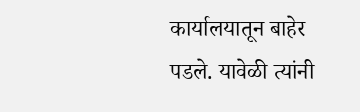कार्यालयातून बाहेर पडले. यावेळी त्यांनी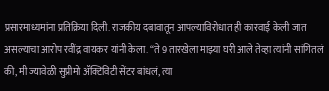प्रसारमाध्यमांना प्रतिक्रिया दिली. राजकीय दबावातून आपल्याविरोधात ही कारवाई केली जात असल्याचा आरोप रवींद्र वायकर यांनी केला. “ते 9 तारखेला माझ्या घरी आले तेव्हा त्यांनी सांगितलं की, मी ज्यावेळी सुप्रीमो ॲक्टिविटी सेंटर बांधलं, त्या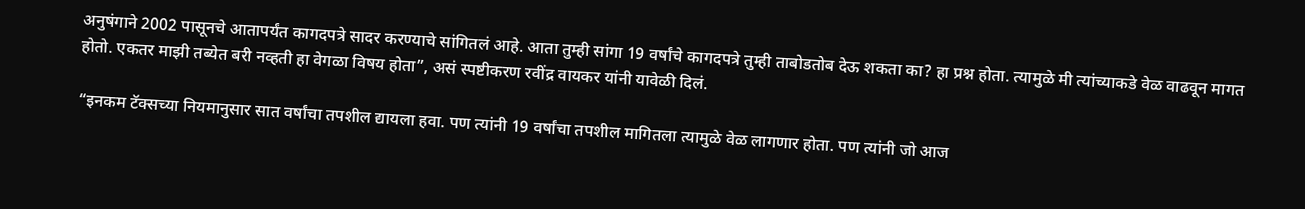अनुषंगाने 2002 पासूनचे आतापर्यंत कागदपत्रे सादर करण्याचे सांगितलं आहे. आता तुम्ही सांगा 19 वर्षांचे कागदपत्रे तुम्ही ताबोडतोब देऊ शकता का? हा प्रश्न होता. त्यामुळे मी त्यांच्याकडे वेळ वाढवून मागत होतो. एकतर माझी तब्येत बरी नव्हती हा वेगळा विषय होता”, असं स्पष्टीकरण रवींद्र वायकर यांनी यावेळी दिलं.

“इनकम टॅक्सच्या नियमानुसार सात वर्षांचा तपशील द्यायला हवा. पण त्यांनी 19 वर्षांचा तपशील मागितला त्यामुळे वेळ लागणार होता. पण त्यांनी जो आज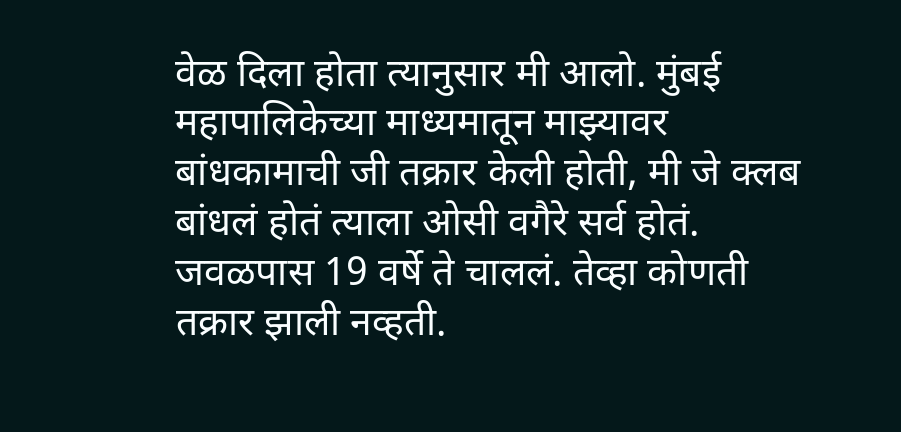वेळ दिला होता त्यानुसार मी आलो. मुंबई महापालिकेच्या माध्यमातून माझ्यावर बांधकामाची जी तक्रार केली होती, मी जे क्लब बांधलं होतं त्याला ओसी वगैरे सर्व होतं. जवळपास 19 वर्षे ते चाललं. तेव्हा कोणती तक्रार झाली नव्हती.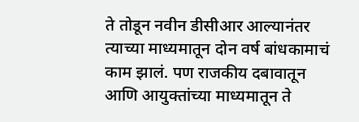ते तोडून नवीन डीसीआर आल्यानंतर त्याच्या माध्यमातून दोन वर्ष बांधकामाचं काम झालं. पण राजकीय दबावातून आणि आयुक्तांच्या माध्यमातून ते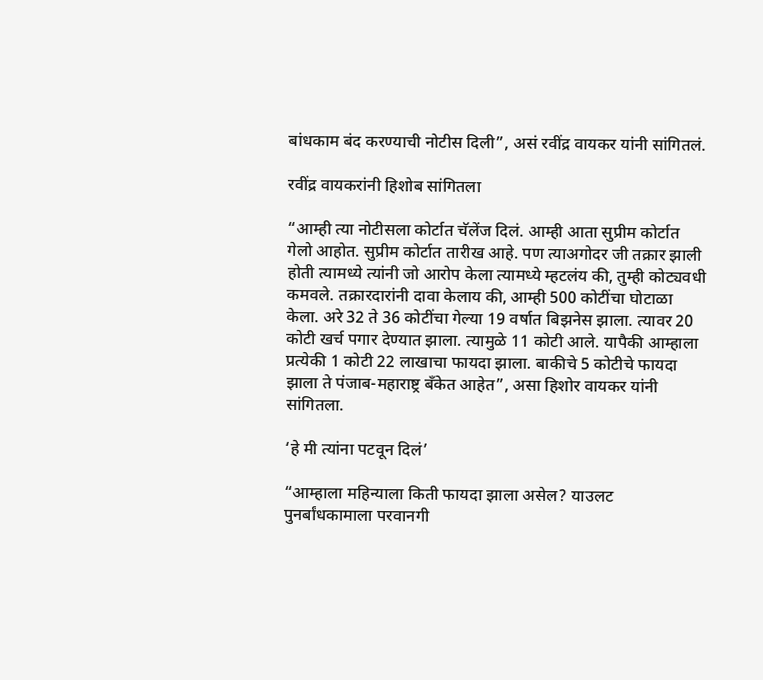बांधकाम बंद करण्याची नोटीस दिली”, असं रवींद्र वायकर यांनी सांगितलं.

रवींद्र वायकरांनी हिशोब सांगितला

“आम्ही त्या नोटीसला कोर्टात चॅलेंज दिलं. आम्ही आता सुप्रीम कोर्टात गेलो आहोत. सुप्रीम कोर्टात तारीख आहे. पण त्याअगोदर जी तक्रार झाली होती त्यामध्ये त्यांनी जो आरोप केला त्यामध्ये म्हटलंय की, तुम्ही कोट्यवधी कमवले. तक्रारदारांनी दावा केलाय की, आम्ही 500 कोटींचा घोटाळा केला. अरे 32 ते 36 कोटींचा गेल्या 19 वर्षात बिझनेस झाला. त्यावर 20 कोटी खर्च पगार देण्यात झाला. त्यामुळे 11 कोटी आले. यापैकी आम्हाला प्रत्येकी 1 कोटी 22 लाखाचा फायदा झाला. बाकीचे 5 कोटीचे फायदा झाला ते पंजाब-महाराष्ट्र बँकेत आहेत”, असा हिशोर वायकर यांनी सांगितला.

‘हे मी त्यांना पटवून दिलं’

“आम्हाला महिन्याला किती फायदा झाला असेल? याउलट पुनर्बांधकामाला परवानगी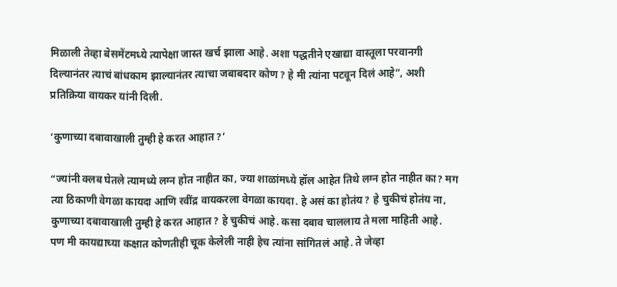मिळाली तेव्हा बेसमेंटमध्ये त्यापेक्षा जास्त खर्च झाला आहे. अशा पद्धतीने एखाद्या वास्तूला परवानगी दिल्यानंतर त्याचं बांधकाम झाल्यानंतर त्याचा जबाबदार कोण? हे मी त्यांना पटवून दिलं आहे”, अशी प्रतिक्रिया वायकर यांनी दिली.

‘कुणाच्या दबावाखाली तुम्ही हे करत आहात?’

“ज्यांनी क्लब घेतले त्यामध्ये लग्न होत नाहीत का, ज्या शाळांमध्ये हॉल आहेत तिथे लग्न होत नाहीत का? मग त्या ठिकाणी वेगळा कायदा आणि रवींद्र वायकरला वेगळा कायदा. हे असं का होतंय? हे चुकीचं होतंय ना, कुणाच्या दबावाखाली तुम्ही हे करत आहात? हे चुकीचं आहे. कसा दबाव चाललाय ते मला माहिती आहे. पण मी कायद्याच्या कक्षात कोणतीही चूक केलेली नाही हेच त्यांना सांगितलं आहे. ते जेव्हा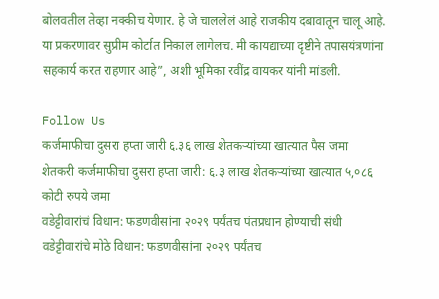बोलवतील तेव्हा नक्कीच येणार. हे जे चाललेलं आहे राजकीय दबावातून चालू आहे. या प्रकरणावर सुप्रीम कोर्टात निकाल लागेलच. मी कायद्याच्या दृष्टीने तपासयंत्रणांना सहकार्य करत राहणार आहे”, अशी भूमिका रवींद्र वायकर यांनी मांडली.

Follow Us
कर्जमाफीचा दुसरा हप्ता जारी ६.३६ लाख शेतकऱ्यांच्या खात्यात पैस जमा
शेतकरी कर्जमाफीचा दुसरा हप्ता जारी: ६.३ लाख शेतकऱ्यांच्या खात्यात ५,०८६ कोटी रुपये जमा
वडेट्टीवारांचं विधान: फडणवीसांना २०२९ पर्यंतच पंतप्रधान होण्याची संधी
वडेट्टीवारांचे मोठे विधान: फडणवीसांना २०२९ पर्यंतच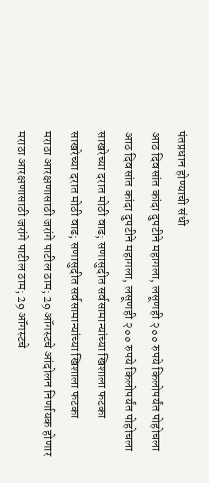पंतप्रधान होण्याची संधी
आठ दिवसांत कांदा दुपटीने महागला, लसूणही २०० रुपये किलोपर्यंत पोहोचला
आठ दिवसांत कांदा दुपटीने महागला, लसूणही २०० रुपये किलोपर्यंत पोहोचला
साखरेच्या दरात मोठी वाढ; सणासुदीत सर्वसामान्यांच्या खिशाला फटका
साखरेच्या दरात मोठी वाढ; सणासुदीत सर्वसामान्यांच्या खिशाला फटका
मराठा आरक्षणासाठी जरांगे पाटील ठाम; 29 ऑगस्टचे आंदोलन निर्णायक होणार
मराठा आरक्षणासाठी जरांगे पाटील ठाम; 29 ऑगस्टचे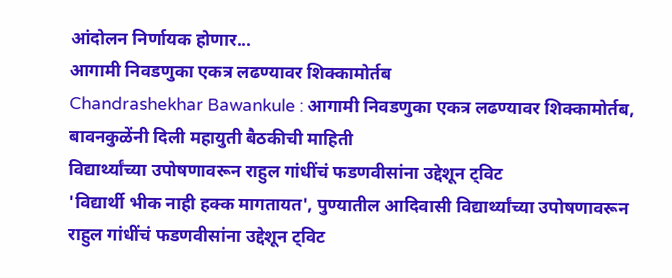आंदोलन निर्णायक होणार...
आगामी निवडणुका एकत्र लढण्यावर शिक्कामोर्तब
Chandrashekhar Bawankule : आगामी निवडणुका एकत्र लढण्यावर शिक्कामोर्तब, बावनकुळेंनी दिली महायुती बैठकीची माहिती
विद्यार्थ्यांच्या उपोषणावरून राहुल गांधींचं फडणवीसांना उद्देशून ट्विट
'विद्यार्थी भीक नाही हक्क मागतायत', पुण्यातील आदिवासी विद्यार्थ्यांच्या उपोषणावरून राहुल गांधींचं फडणवीसांना उद्देशून ट्विट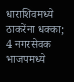धाराशिवमध्ये ठाकरेंना धक्का; 4 नगरसेवक भाजपमध्ये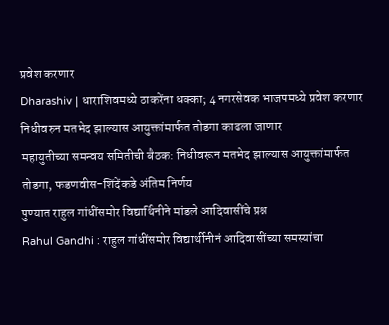प्रवेश करणार
Dharashiv | धाराशिवमध्ये ठाकरेंना धक्का; 4 नगरसेवक भाजपमध्ये प्रवेश करणार
निधीवरुन मतभेद झाल्यास आयुक्तांमार्फत तोडगा काढला जाणार
महायुतीच्या समन्वय समितीची बैठक: निधीवरून मतभेद झाल्यास आयुक्तांमार्फत तोडगा, फडणवीस-शिंदेंकडे अंतिम निर्णय
पुण्यात राहुल गांधींसमोर विद्यार्थिनीने मांडले आदिवासींचे प्रश्न
Rahul Gandhi : राहुल गांधींसमोर विद्यार्थीनीनं आदिवासींच्या समस्यांचा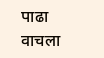पाढा वाचला